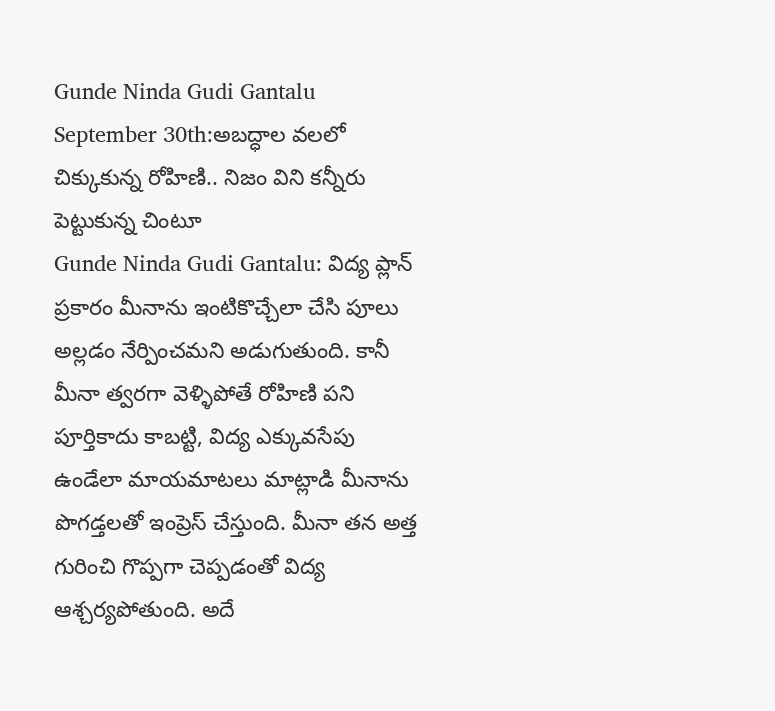Gunde Ninda Gudi Gantalu September 30th:అబద్ధాల వలలో చిక్కుకున్న రోహిణి.. నిజం విని కన్నీరు పెట్టుకున్న చింటూ
Gunde Ninda Gudi Gantalu: విద్య ప్లాన్ ప్రకారం మీనాను ఇంటికొచ్చేలా చేసి పూలు అల్లడం నేర్పించమని అడుగుతుంది. కానీ మీనా త్వరగా వెళ్ళిపోతే రోహిణి పని పూర్తికాదు కాబట్టి, విద్య ఎక్కువసేపు ఉండేలా మాయమాటలు మాట్లాడి మీనాను పొగడ్తలతో ఇంప్రెస్ చేస్తుంది. మీనా తన అత్త గురించి గొప్పగా చెప్పడంతో విద్య ఆశ్చర్యపోతుంది. అదే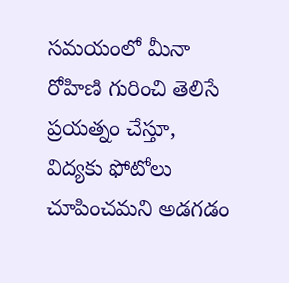సమయంలో మీనా రోహిణి గురించి తెలిసే ప్రయత్నం చేస్తూ, విద్యకు ఫోటోలు చూపించమని అడగడం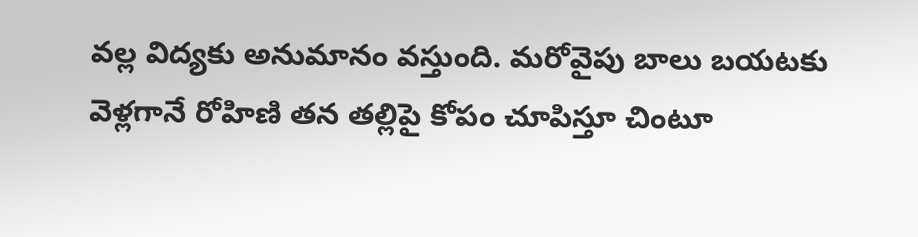వల్ల విద్యకు అనుమానం వస్తుంది. మరోవైపు బాలు బయటకు వెళ్లగానే రోహిణి తన తల్లిపై కోపం చూపిస్తూ చింటూ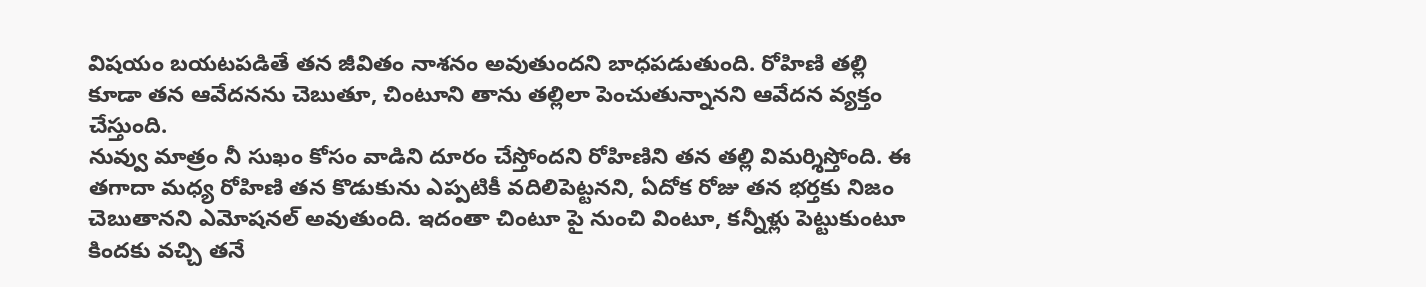విషయం బయటపడితే తన జీవితం నాశనం అవుతుందని బాధపడుతుంది. రోహిణి తల్లి కూడా తన ఆవేదనను చెబుతూ, చింటూని తాను తల్లిలా పెంచుతున్నానని ఆవేదన వ్యక్తం చేస్తుంది.
నువ్వు మాత్రం నీ సుఖం కోసం వాడిని దూరం చేస్తోందని రోహిణిని తన తల్లి విమర్శిస్తోంది. ఈ తగాదా మధ్య రోహిణి తన కొడుకును ఎప్పటికీ వదిలిపెట్టనని, ఏదోక రోజు తన భర్తకు నిజం చెబుతానని ఎమోషనల్ అవుతుంది. ఇదంతా చింటూ పై నుంచి వింటూ, కన్నీళ్లు పెట్టుకుంటూ కిందకు వచ్చి తనే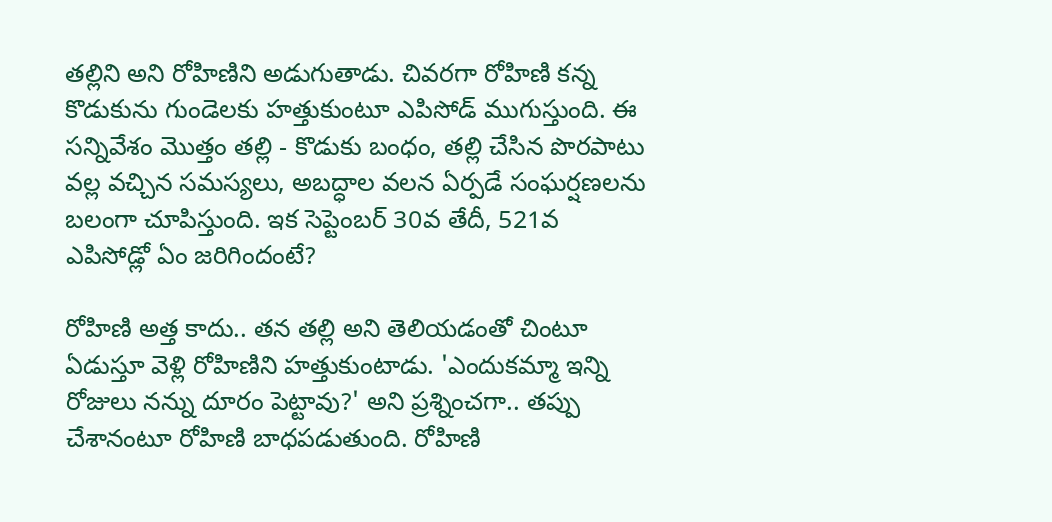తల్లిని అని రోహిణిని అడుగుతాడు. చివరగా రోహిణి కన్న కొడుకును గుండెలకు హత్తుకుంటూ ఎపిసోడ్ ముగుస్తుంది. ఈ సన్నివేశం మొత్తం తల్లి - కొడుకు బంధం, తల్లి చేసిన పొరపాటు వల్ల వచ్చిన సమస్యలు, అబద్ధాల వలన ఏర్పడే సంఘర్షణలను బలంగా చూపిస్తుంది. ఇక సెప్టెంబర్ 30వ తేదీ, 521వ ఎపిసోడ్లో ఏం జరిగిందంటే?

రోహిణి అత్త కాదు.. తన తల్లి అని తెలియడంతో చింటూ ఏడుస్తూ వెళ్లి రోహిణిని హత్తుకుంటాడు. 'ఎందుకమ్మా ఇన్ని రోజులు నన్ను దూరం పెట్టావు?' అని ప్రశ్నించగా.. తప్పు చేశానంటూ రోహిణి బాధపడుతుంది. రోహిణి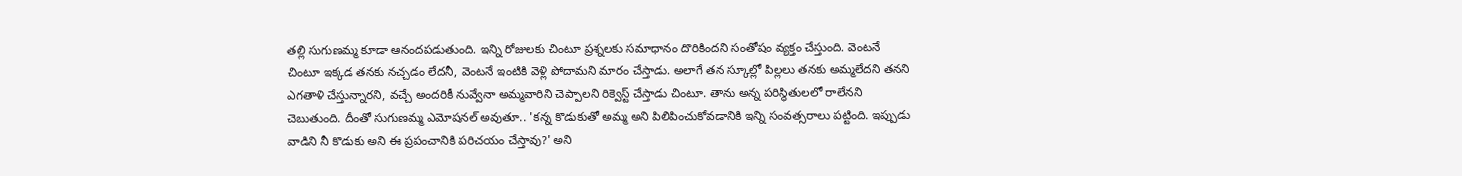తల్లి సుగుణమ్మ కూడా ఆనందపడుతుంది. ఇన్ని రోజులకు చింటూ ప్రశ్నలకు సమాధానం దొరికిందని సంతోషం వ్యక్తం చేస్తుంది. వెంటనే చింటూ ఇక్కడ తనకు నచ్చడం లేదనీ, వెంటనే ఇంటికి వెళ్లి పోదామని మారం చేస్తాడు. అలాగే తన స్కూల్లో పిల్లలు తనకు అమ్మలేదని తనని ఎగతాళి చేస్తున్నారని, వచ్చే అందరికీ నువ్వేనా అమ్మవారిని చెప్పాలని రిక్వెస్ట్ చేస్తాడు చింటూ. తాను అన్న పరిస్థితులలో రాలేనని చెబుతుంది. దీంతో సుగుణమ్మ ఎమోషనల్ అవుతూ.. 'కన్న కొడుకుతో అమ్మ అని పిలిపించుకోవడానికి ఇన్ని సంవత్సరాలు పట్టింది. ఇప్పుడు వాడిని నీ కొడుకు అని ఈ ప్రపంచానికి పరిచయం చేస్తావు?' అని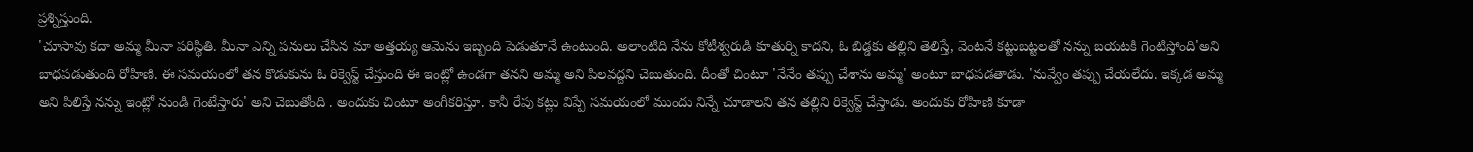ప్రశ్నిస్తుంది.
'చూసావు కదా అమ్మ మీనా పరిస్థితి. మీనా ఎన్ని పనులు చేసిన మా అత్తయ్య ఆమెను ఇబ్బంది పెడుతూనే ఉంటుంది. అలాంటిది నేను కోటీశ్వరుడి కూతుర్ని కాదని, ఓ బిడ్డకు తల్లిని తెలిస్తే, వెంటనే కట్టుబట్టలతో నన్ను బయటకి గెంటిస్తోంది'అని బాధపడుతుంది రోహిణి. ఈ సమయంలో తన కొడుకును ఓ రిక్వెస్ట్ చేస్తుంది ఈ ఇంట్లో ఉండగా తనని అమ్మ అని పిలవద్దని చెబుతుంది. దీంతో చింటూ 'నేనేం తప్పు చేశాను అమ్మ' అంటూ బాధపడతాడు. 'నువ్వేం తప్పు చేయలేదు. ఇక్కడ అమ్మ అని పిలిస్తే నన్ను ఇంట్లో నుండి గెంటేస్తారు' అని చెబుతోంది . అందుకు చింటూ అంగీకరిస్తూ. కానీ రేపు కట్లు విప్పే సమయంలో ముందు నిన్నే చూడాలని తన తల్లిని రిక్వెస్ట్ చేస్తాడు. అందుకు రోహిణి కూడా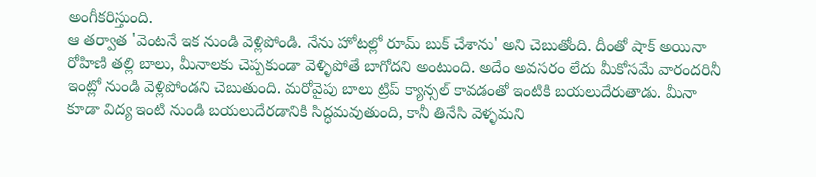అంగీకరిస్తుంది.
ఆ తర్వాత 'వెంటనే ఇక నుండి వెళ్లిపోండి. నేను హోటల్లో రూమ్ బుక్ చేశాను' అని చెబుతోంది. దీంతో షాక్ అయినా రోహిణి తల్లి బాలు, మీనాలకు చెప్పకుండా వెళ్ళిపోతే బాగోదని అంటుంది. అదేం అవసరం లేదు మీకోసమే వారందరినీ ఇంట్లో నుండి వెళ్లిపోండని చెబుతుంది. మరోవైపు బాలు ట్రిప్ క్యాన్సల్ కావడంతో ఇంటికి బయలుదేరుతాడు. మీనా కూడా విద్య ఇంటి నుండి బయలుదేరడానికి సిద్ధమవుతుంది, కానీ తినేసి వెళ్ళమని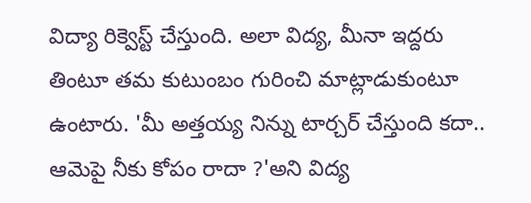విద్యా రిక్వెస్ట్ చేస్తుంది. అలా విద్య, మీనా ఇద్దరు తింటూ తమ కుటుంబం గురించి మాట్లాడుకుంటూ ఉంటారు. 'మీ అత్తయ్య నిన్ను టార్చర్ చేస్తుంది కదా.. ఆమెపై నీకు కోపం రాదా ?'అని విద్య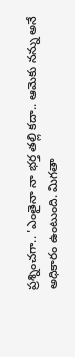ప్రశ్నించగా.. 'ఎంతైనా నా భర్త తల్లి కదా.. ఆమెకు నన్ను అనే అధికారం ఉంటుంది. మిగతా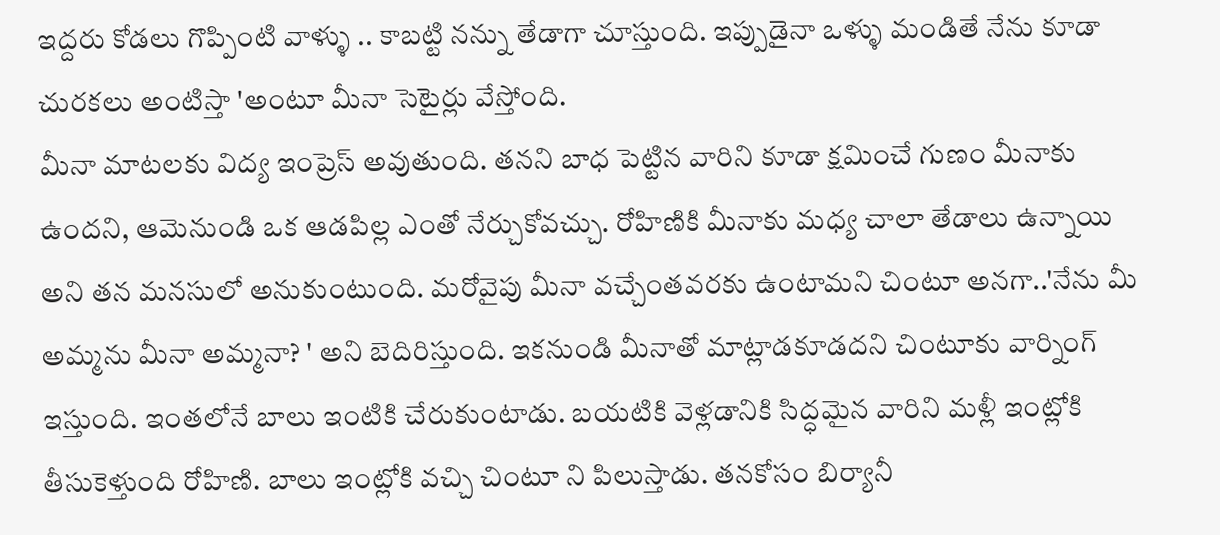ఇద్దరు కోడలు గొప్పింటి వాళ్ళు .. కాబట్టి నన్ను తేడాగా చూస్తుంది. ఇప్పుడైనా ఒళ్ళు మండితే నేను కూడా చురకలు అంటిస్తా 'అంటూ మీనా సెటైర్లు వేస్తోంది.
మీనా మాటలకు విద్య ఇంప్రెస్ అవుతుంది. తనని బాధ పెట్టిన వారిని కూడా క్షమించే గుణం మీనాకు ఉందని, ఆమెనుండి ఒక ఆడపిల్ల ఎంతో నేర్చుకోవచ్చు. రోహిణికి మీనాకు మధ్య చాలా తేడాలు ఉన్నాయి అని తన మనసులో అనుకుంటుంది. మరోవైపు మీనా వచ్చేంతవరకు ఉంటామని చింటూ అనగా..'నేను మీ అమ్మను మీనా అమ్మనా? ' అని బెదిరిస్తుంది. ఇకనుండి మీనాతో మాట్లాడకూడదని చింటూకు వార్నింగ్ ఇస్తుంది. ఇంతలోనే బాలు ఇంటికి చేరుకుంటాడు. బయటికి వెళ్లడానికి సిద్ధమైన వారిని మళ్లీ ఇంట్లోకి తీసుకెళ్తుంది రోహిణి. బాలు ఇంట్లోకి వచ్చి చింటూ ని పిలుస్తాడు. తనకోసం బిర్యానీ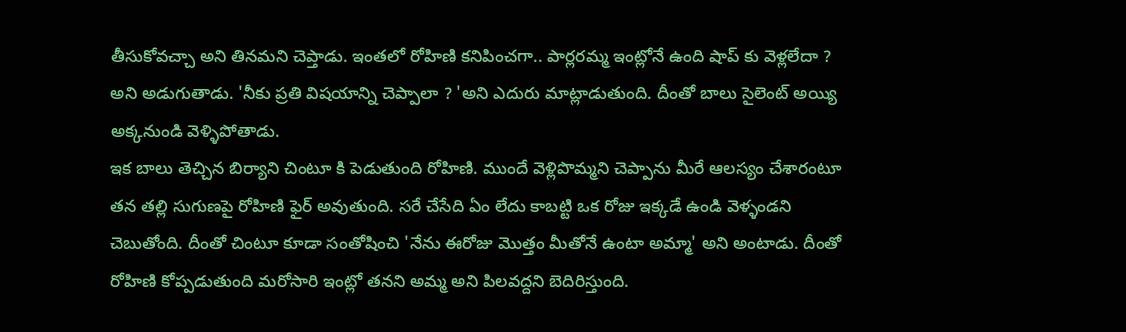తీసుకోవచ్చా అని తినమని చెప్తాడు. ఇంతలో రోహిణి కనిపించగా.. పార్లరమ్మ ఇంట్లోనే ఉంది షాప్ కు వెళ్లలేదా ? అని అడుగుతాడు. 'నీకు ప్రతి విషయాన్ని చెప్పాలా ? 'అని ఎదురు మాట్లాడుతుంది. దీంతో బాలు సైలెంట్ అయ్యి అక్కనుండి వెళ్ళిపోతాడు.
ఇక బాలు తెచ్చిన బిర్యాని చింటూ కి పెడుతుంది రోహిణి. ముందే వెళ్లిపొమ్మని చెప్పాను మీరే ఆలస్యం చేశారంటూ తన తల్లి సుగుణపై రోహిణి ఫైర్ అవుతుంది. సరే చేసేది ఏం లేదు కాబట్టి ఒక రోజు ఇక్కడే ఉండి వెళ్ళండని చెబుతోంది. దీంతో చింటూ కూడా సంతోషించి 'నేను ఈరోజు మొత్తం మీతోనే ఉంటా అమ్మా' అని అంటాడు. దీంతో రోహిణి కోప్పడుతుంది మరోసారి ఇంట్లో తనని అమ్మ అని పిలవద్దని బెదిరిస్తుంది.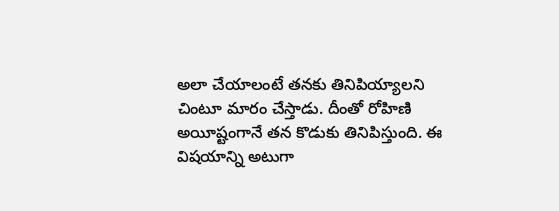అలా చేయాలంటే తనకు తినిపియ్యాలని చింటూ మారం చేస్తాడు. దీంతో రోహిణి అయీష్టంగానే తన కొడుకు తినిపిస్తుంది. ఈ విషయాన్ని అటుగా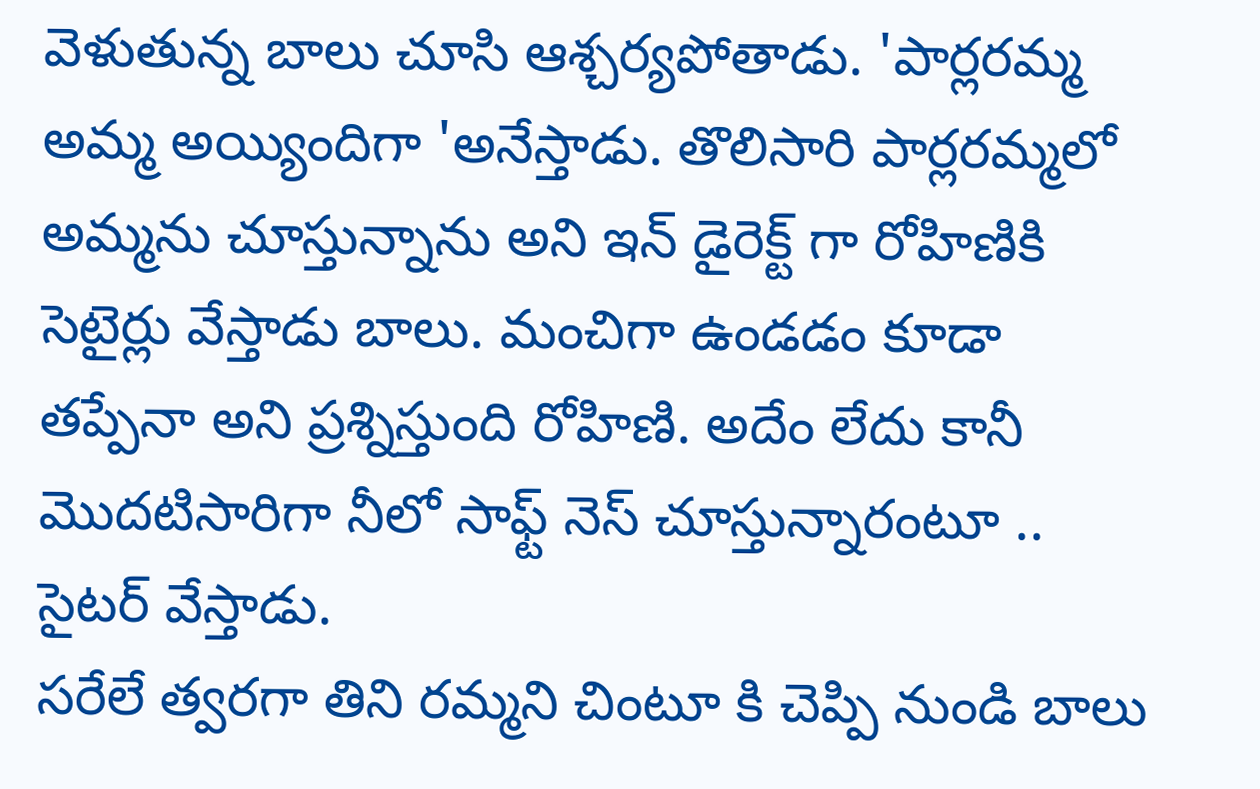వెళుతున్న బాలు చూసి ఆశ్చర్యపోతాడు. 'పార్లరమ్మ అమ్మ అయ్యిందిగా 'అనేస్తాడు. తొలిసారి పార్లరమ్మలో అమ్మను చూస్తున్నాను అని ఇన్ డైరెక్ట్ గా రోహిణికి సెటైర్లు వేస్తాడు బాలు. మంచిగా ఉండడం కూడా తప్పేనా అని ప్రశ్నిస్తుంది రోహిణి. అదేం లేదు కానీ మొదటిసారిగా నీలో సాఫ్ట్ నెస్ చూస్తున్నారంటూ .. సైటర్ వేస్తాడు.
సరేలే త్వరగా తిని రమ్మని చింటూ కి చెప్పి నుండి బాలు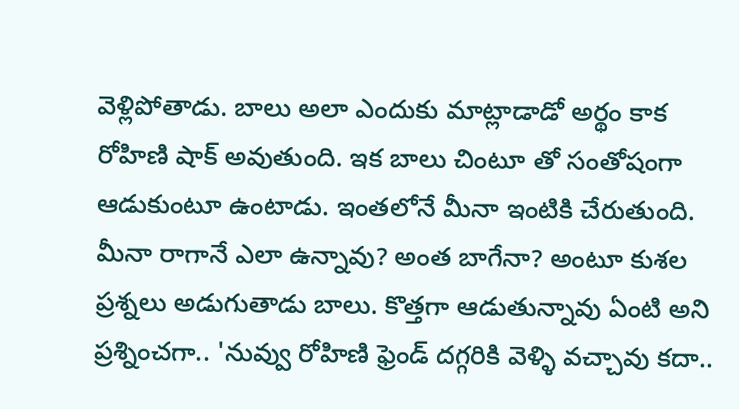వెళ్లిపోతాడు. బాలు అలా ఎందుకు మాట్లాడాడో అర్థం కాక రోహిణి షాక్ అవుతుంది. ఇక బాలు చింటూ తో సంతోషంగా ఆడుకుంటూ ఉంటాడు. ఇంతలోనే మీనా ఇంటికి చేరుతుంది. మీనా రాగానే ఎలా ఉన్నావు? అంత బాగేనా? అంటూ కుశల ప్రశ్నలు అడుగుతాడు బాలు. కొత్తగా ఆడుతున్నావు ఏంటి అని ప్రశ్నించగా.. 'నువ్వు రోహిణి ఫ్రెండ్ దగ్గరికి వెళ్ళి వచ్చావు కదా..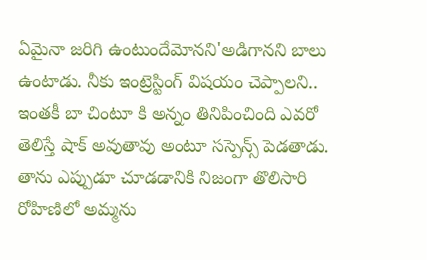ఏమైనా జరిగి ఉంటుందేమోనని'అడిగానని బాలు ఉంటాడు. నీకు ఇంట్రెస్టింగ్ విషయం చెప్పాలని.. ఇంతకీ బా చింటూ కి అన్నం తినిపించింది ఎవరో తెలిస్తే షాక్ అవుతావు అంటూ సస్పెన్స్ పెడతాడు. తాను ఎప్పుడూ చూడడానికి నిజంగా తొలిసారి రోహిణిలో అమ్మను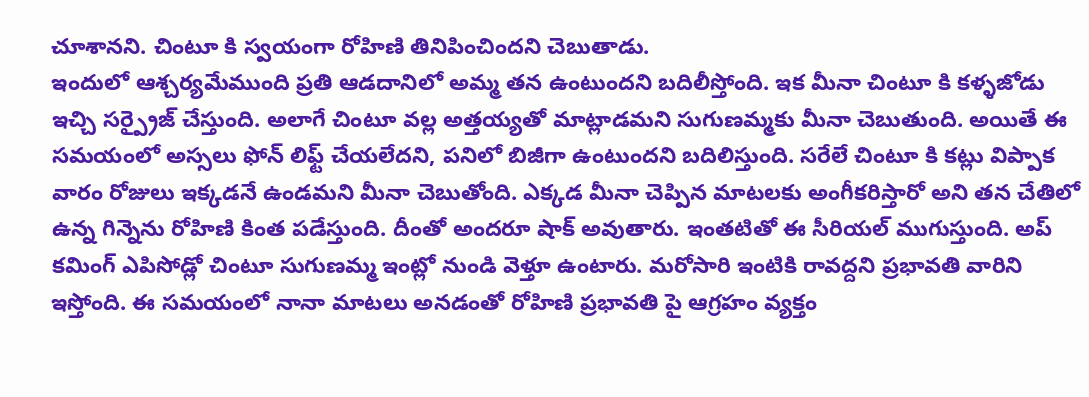చూశానని. చింటూ కి స్వయంగా రోహిణి తినిపించిందని చెబుతాడు.
ఇందులో ఆశ్చర్యమేముంది ప్రతి ఆడదానిలో అమ్మ తన ఉంటుందని బదిలీస్తోంది. ఇక మీనా చింటూ కి కళ్ళజోడు ఇచ్చి సర్ప్రైజ్ చేస్తుంది. అలాగే చింటూ వల్ల అత్తయ్యతో మాట్లాడమని సుగుణమ్మకు మీనా చెబుతుంది. అయితే ఈ సమయంలో అస్సలు ఫోన్ లిఫ్ట్ చేయలేదని, పనిలో బిజీగా ఉంటుందని బదిలిస్తుంది. సరేలే చింటూ కి కట్లు విప్పాక వారం రోజులు ఇక్కడనే ఉండమని మీనా చెబుతోంది. ఎక్కడ మీనా చెప్పిన మాటలకు అంగీకరిస్తారో అని తన చేతిలో ఉన్న గిన్నెను రోహిణి కింత పడేస్తుంది. దీంతో అందరూ షాక్ అవుతారు. ఇంతటితో ఈ సీరియల్ ముగుస్తుంది. అప్ కమింగ్ ఎపిసోడ్లో చింటూ సుగుణమ్మ ఇంట్లో నుండి వెళ్తూ ఉంటారు. మరోసారి ఇంటికి రావద్దని ప్రభావతి వారిని ఇస్తోంది. ఈ సమయంలో నానా మాటలు అనడంతో రోహిణి ప్రభావతి పై ఆగ్రహం వ్యక్తం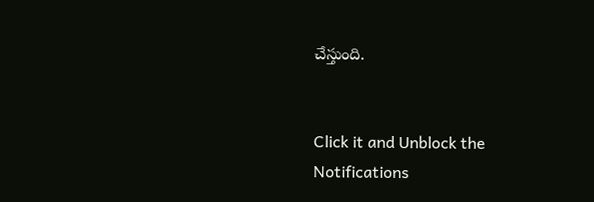చేస్తుంది.


Click it and Unblock the Notifications